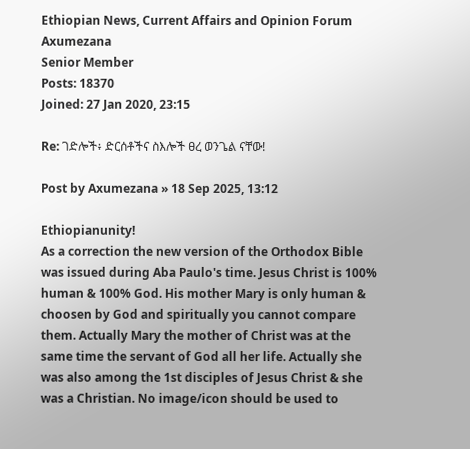Ethiopian News, Current Affairs and Opinion Forum
Axumezana
Senior Member
Posts: 18370
Joined: 27 Jan 2020, 23:15

Re: ገድሎች፥ ድርሰቶችና ስእሎች ፀረ ወንጌል ናቸው!

Post by Axumezana » 18 Sep 2025, 13:12

Ethiopianunity!
As a correction the new version of the Orthodox Bible was issued during Aba Paulo's time. Jesus Christ is 100% human & 100% God. His mother Mary is only human & choosen by God and spiritually you cannot compare them. Actually Mary the mother of Christ was at the same time the servant of God all her life. Actually she was also among the 1st disciples of Jesus Christ & she was a Christian. No image/icon should be used to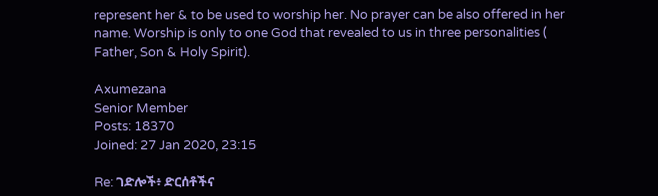represent her & to be used to worship her. No prayer can be also offered in her name. Worship is only to one God that revealed to us in three personalities ( Father, Son & Holy Spirit).

Axumezana
Senior Member
Posts: 18370
Joined: 27 Jan 2020, 23:15

Re: ገድሎች፥ ድርሰቶችና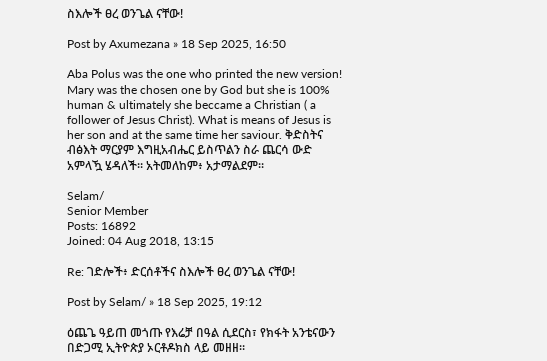ስእሎች ፀረ ወንጌል ናቸው!

Post by Axumezana » 18 Sep 2025, 16:50

Aba Polus was the one who printed the new version! Mary was the chosen one by God but she is 100% human & ultimately she beccame a Christian ( a follower of Jesus Christ). What is means of Jesus is her son and at the same time her saviour. ቅድስትና ብፅእት ማርያም እግዚአብሔር ይስጥልን ስራ ጨርሳ ውድ አምላዃ ሄዳለች። አትመለከም፥ አታማልደም።

Selam/
Senior Member
Posts: 16892
Joined: 04 Aug 2018, 13:15

Re: ገድሎች፥ ድርሰቶችና ስእሎች ፀረ ወንጌል ናቸው!

Post by Selam/ » 18 Sep 2025, 19:12

ዕጨጌ ዓይጠ መጎጡ የእሬቻ በዓል ሲደርስ፣ የክፋት አንቴናውን በድጋሚ ኢትዮጵያ ኦርቶዶክስ ላይ መዘዘ።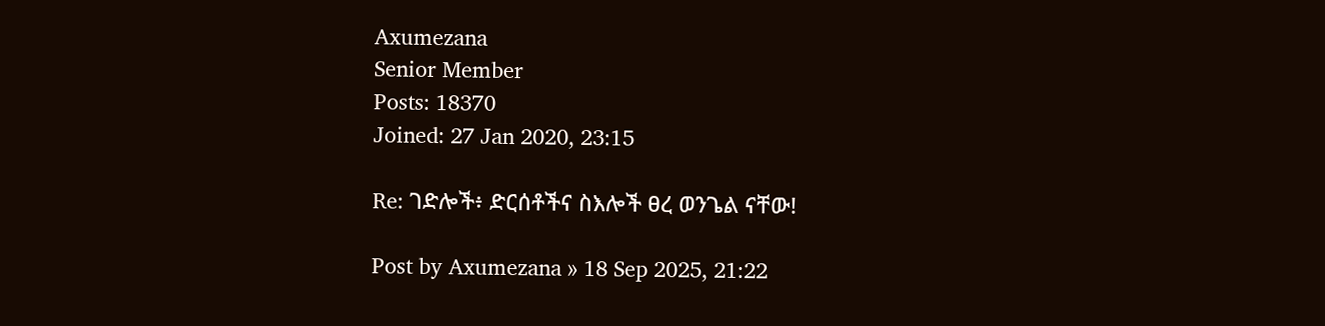Axumezana
Senior Member
Posts: 18370
Joined: 27 Jan 2020, 23:15

Re: ገድሎች፥ ድርሰቶችና ስእሎች ፀረ ወንጌል ናቸው!

Post by Axumezana » 18 Sep 2025, 21:22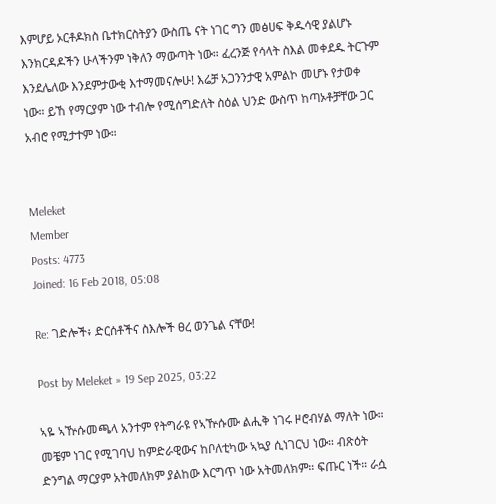እምሆይ ኦርቶዶክስ ቤተክርስትያን ውስጤ ናት ነገር ግን መፅሀፍ ቅዱሳዊ ያልሆኑ እንክርዳዶችን ሁላችንም ነቅለን ማውጣት ነው። ፈረንጅ የሳላት ስእል መቀደዱ ትርጉም እንደሌለው እንደምታውቂ እተማመናሎሁ! እሬቻ አጋንንታዊ አምልኮ መሆኑ የታወቀ ነው። ይኸ የማርያም ነው ተብሎ የሚሰግድለት ስዕል ህንድ ውስጥ ከጣኦቶቻቸው ጋር አብሮ የሚታተም ነው።


Meleket
Member
Posts: 4773
Joined: 16 Feb 2018, 05:08

Re: ገድሎች፥ ድርሰቶችና ስእሎች ፀረ ወንጌል ናቸው!

Post by Meleket » 19 Sep 2025, 03:22

ኣዬ ኣዅሱመጫላ አንተም የትግራዩ የኣዅሱሙ ልሒቅ ነገሩ ዞሮብሃል ማለት ነው። መቼም ነገር የሚገባህ ከምድራዊውና ከቦለቲካው ኣኳያ ሲነገርህ ነው። ብጽዕት ድንግል ማርያም አትመለክም ያልከው እርግጥ ነው አትመለክም። ፍጡር ነች። ራሷ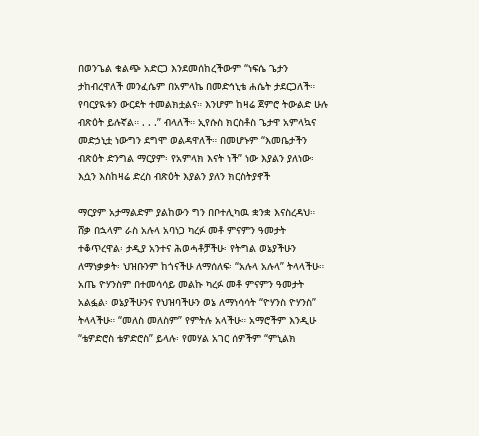በወንጌል ቁልጭ አድርጋ እንደመሰከረችውም “ነፍሴ ጌታን ታከብረዋለች መንፈሴም በአምላኬ በመድኅኒቴ ሐሴት ታደርጋለች። የባርያዪቱን ውርደት ተመልክቷልና። እንሆም ከዛሬ ጀምሮ ትውልድ ሁሉ ብጽዕት ይሉኛል። . . .” ብላለች። ኢየሱስ ክርስቶስ ጌታዋ አምላኳና መድኃኒቷ ነውግን ደግሞ ወልዳዋለች። በመሆኑም “እመቤታችን ብጽዕት ድንግል ማርያም፡ የአምላክ እናት ነች” ነው እያልን ያለነው፡ እሷን እስከዛሬ ድረስ ብጽዕት እያልን ያለን ክርስትያኖች

ማርያም አታማልድም ያልከውን ግን በቦተሊካዉ ቋንቋ እናስረዳህ። ሸቃ በኋላም ራስ አሉላ አባነጋ ካረፉ መቶ ምናምን ዓመታት ተቆጥረዋል፡ ታዲያ አንተና ሕወሓቶቻችሁ፡ የትግል ወኔያችሁን ለማነቃቃት፡ ህዝቡንም ከጎናችሁ ለማሰለፍ፡ “አሉላ አሉላ” ትላላችሁ። አጤ ዮሃንስም በተመሳሳይ መልኩ ካረፉ መቶ ምናምን ዓመታት አልፏል፡ ወኔያችሁንና የህዝባችሁን ወኔ ለማነሳሳት “ዮሃንስ ዮሃንስ” ትላላችሁ። “መለስ መለስም” የምትሉ አላችሁ። አማሮችም እንዲሁ “ቴዎድሮስ ቴዎድሮስ” ይላሉ፡ የመሃል አገር ሰዎችም “ምኒልክ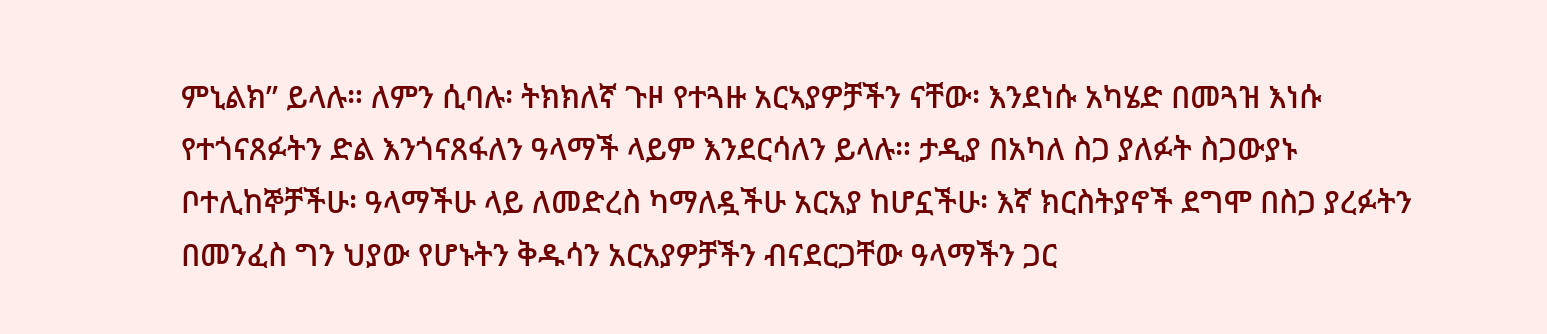ምኒልክ” ይላሉ። ለምን ሲባሉ፡ ትክክለኛ ጉዞ የተጓዙ አርኣያዎቻችን ናቸው፡ እንደነሱ አካሄድ በመጓዝ እነሱ የተጎናጸፉትን ድል እንጎናጸፋለን ዓላማች ላይም እንደርሳለን ይላሉ። ታዲያ በአካለ ስጋ ያለፉት ስጋውያኑ ቦተሊከኞቻችሁ፡ ዓላማችሁ ላይ ለመድረስ ካማለዷችሁ አርአያ ከሆኗችሁ፡ እኛ ክርስትያኖች ደግሞ በስጋ ያረፉትን በመንፈስ ግን ህያው የሆኑትን ቅዱሳን አርአያዎቻችን ብናደርጋቸው ዓላማችን ጋር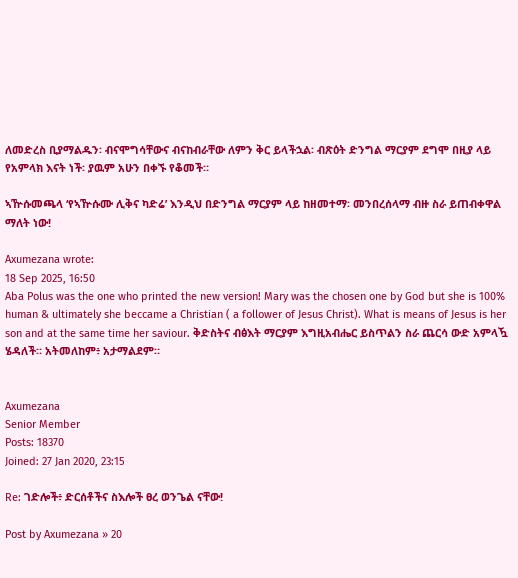ለመድረስ ቢያማልዱን፡ ብናሞግሳቸውና ብናከብራቸው ለምን ቅር ይላችኋል፡ ብጽዕት ድንግል ማርያም ደግሞ በዚያ ላይ የአምላክ እናት ነች፡ ያዉም አሁን በቀኙ የቆመች።

ኣዅሱመጫላ ‘የኣዅሱሙ ሊቅና ካድሬ’ እንዲህ በድንግል ማርያም ላይ ከዘመተማ፡ መንበረሰላማ ብዙ ስራ ይጠብቀዋል ማለት ነው!

Axumezana wrote:
18 Sep 2025, 16:50
Aba Polus was the one who printed the new version! Mary was the chosen one by God but she is 100% human & ultimately she beccame a Christian ( a follower of Jesus Christ). What is means of Jesus is her son and at the same time her saviour. ቅድስትና ብፅእት ማርያም እግዚአብሔር ይስጥልን ስራ ጨርሳ ውድ አምላዃ ሄዳለች። አትመለከም፥ አታማልደም።


Axumezana
Senior Member
Posts: 18370
Joined: 27 Jan 2020, 23:15

Re: ገድሎች፥ ድርሰቶችና ስእሎች ፀረ ወንጌል ናቸው!

Post by Axumezana » 20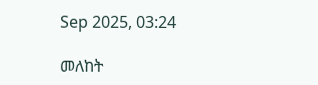Sep 2025, 03:24

መለከት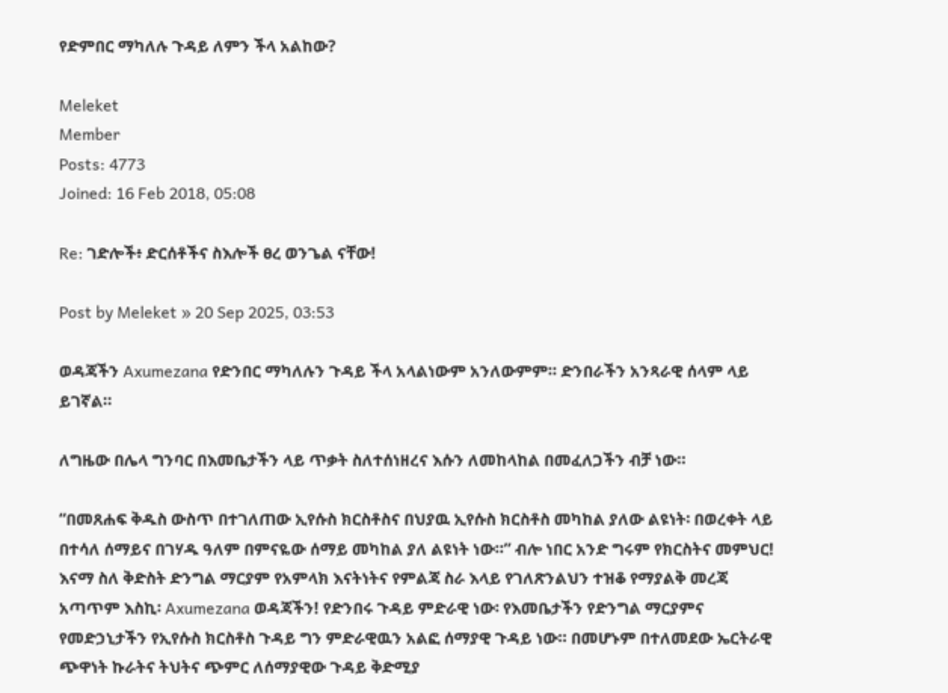የድምበር ማካለሉ ጉዳይ ለምን ችላ አልከው?

Meleket
Member
Posts: 4773
Joined: 16 Feb 2018, 05:08

Re: ገድሎች፥ ድርሰቶችና ስእሎች ፀረ ወንጌል ናቸው!

Post by Meleket » 20 Sep 2025, 03:53

ወዳጃችን Axumezana የድንበር ማካለሉን ጉዳይ ችላ አላልነውም አንለውምም። ድንበራችን አንጻራዊ ሰላም ላይ ይገኛል።

ለግዜው በሌላ ግንባር በእመቤታችን ላይ ጥቃት ስለተሰነዘረና እሱን ለመከላከል በመፈለጋችን ብቻ ነው።

“በመጸሐፍ ቅዱስ ውስጥ በተገለጠው ኢየሱስ ክርስቶስና በህያዉ ኢየሱስ ክርስቶስ መካከል ያለው ልዩነት፡ በወረቀት ላይ በተሳለ ሰማይና በገሃዱ ዓለም በምናዬው ሰማይ መካከል ያለ ልዩነት ነው።” ብሎ ነበር አንድ ግሩም የክርስትና መምህር! እናማ ስለ ቅድስት ድንግል ማርያም የአምላክ እናትነትና የምልጃ ስራ እላይ የገለጽንልህን ተዝቆ የማያልቅ መረጃ አጣጥም እስኪ፡ Axumezana ወዳጃችን! የድንበሩ ጉዳይ ምድራዊ ነው፡ የእመቤታችን የድንግል ማርያምና የመድኃኒታችን የኢየሱስ ክርስቶስ ጉዳይ ግን ምድራዊዉን አልፎ ሰማያዊ ጉዳይ ነው። በመሆኑም በተለመደው ኤርትራዊ ጭዋነት ኩራትና ትህትና ጭምር ለሰማያዊው ጉዳይ ቅድሚያ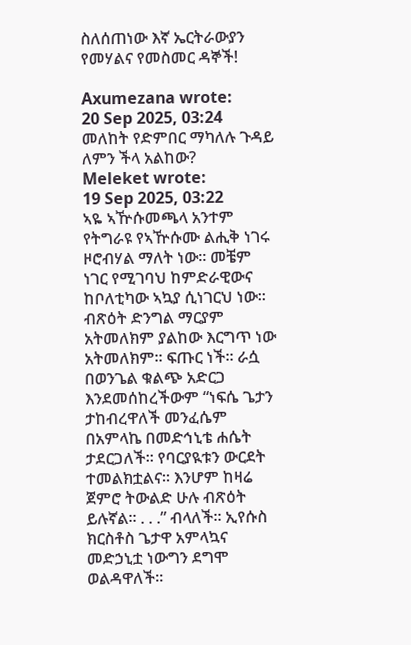ስለሰጠነው እኛ ኤርትራውያን የመሃልና የመስመር ዳኞች!

Axumezana wrote:
20 Sep 2025, 03:24
መለከት የድምበር ማካለሉ ጉዳይ ለምን ችላ አልከው?
Meleket wrote:
19 Sep 2025, 03:22
ኣዬ ኣዅሱመጫላ አንተም የትግራዩ የኣዅሱሙ ልሒቅ ነገሩ ዞሮብሃል ማለት ነው። መቼም ነገር የሚገባህ ከምድራዊውና ከቦለቲካው ኣኳያ ሲነገርህ ነው። ብጽዕት ድንግል ማርያም አትመለክም ያልከው እርግጥ ነው አትመለክም። ፍጡር ነች። ራሷ በወንጌል ቁልጭ አድርጋ እንደመሰከረችውም “ነፍሴ ጌታን ታከብረዋለች መንፈሴም በአምላኬ በመድኅኒቴ ሐሴት ታደርጋለች። የባርያዪቱን ውርደት ተመልክቷልና። እንሆም ከዛሬ ጀምሮ ትውልድ ሁሉ ብጽዕት ይሉኛል። . . .” ብላለች። ኢየሱስ ክርስቶስ ጌታዋ አምላኳና መድኃኒቷ ነውግን ደግሞ ወልዳዋለች።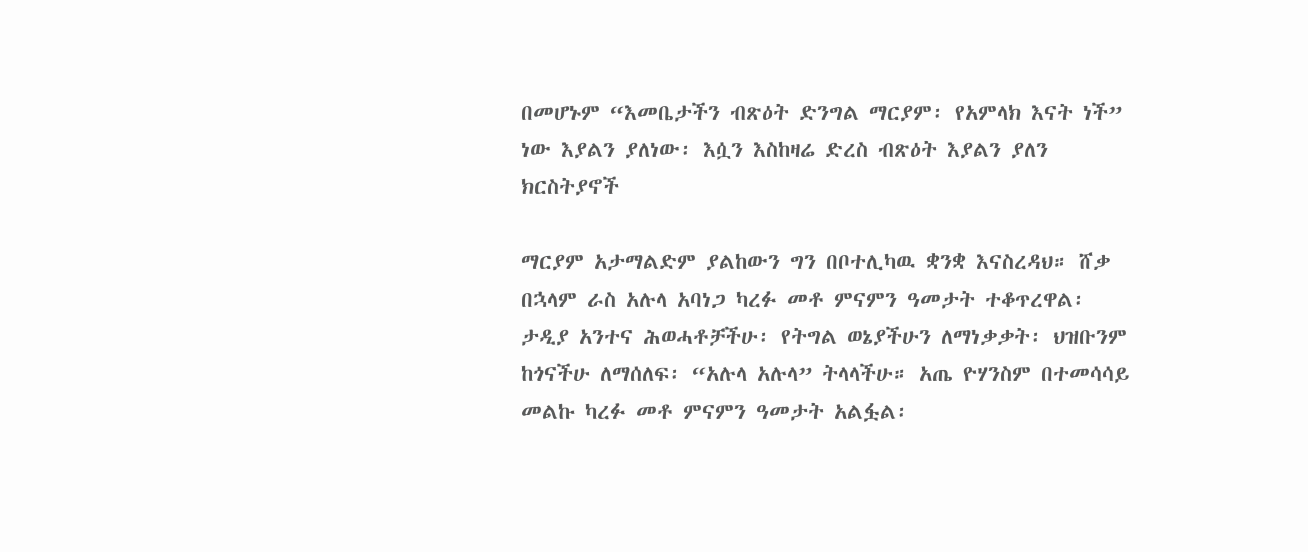በመሆኑም “እመቤታችን ብጽዕት ድንግል ማርያም፡ የአምላክ እናት ነች” ነው እያልን ያለነው፡ እሷን እስከዛሬ ድረስ ብጽዕት እያልን ያለን ክርስትያኖች

ማርያም አታማልድም ያልከውን ግን በቦተሊካዉ ቋንቋ እናስረዳህ። ሸቃ በኋላም ራስ አሉላ አባነጋ ካረፉ መቶ ምናምን ዓመታት ተቆጥረዋል፡ ታዲያ አንተና ሕወሓቶቻችሁ፡ የትግል ወኔያችሁን ለማነቃቃት፡ ህዝቡንም ከጎናችሁ ለማሰለፍ፡ “አሉላ አሉላ” ትላላችሁ። አጤ ዮሃንስም በተመሳሳይ መልኩ ካረፉ መቶ ምናምን ዓመታት አልፏል፡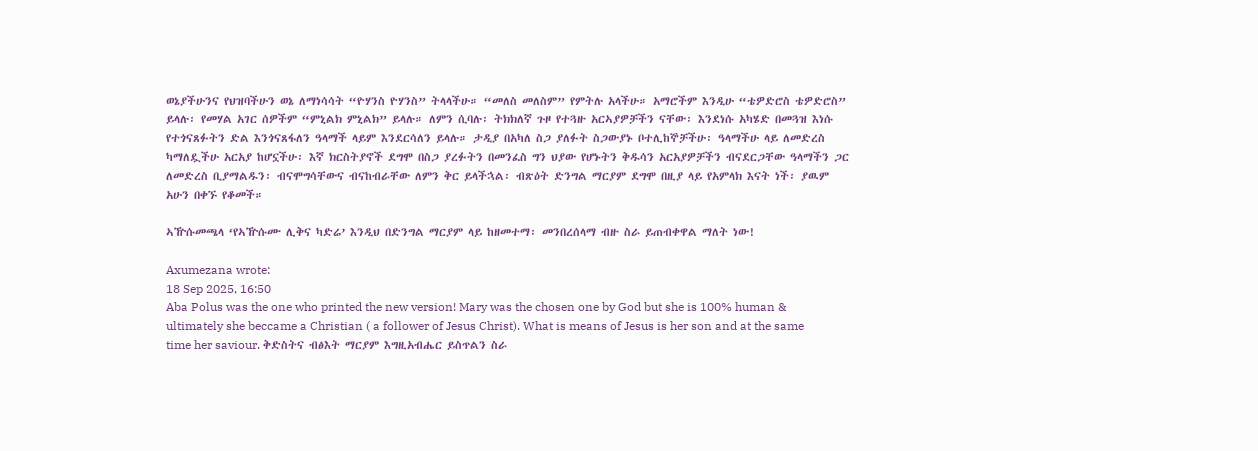ወኔያችሁንና የህዝባችሁን ወኔ ለማነሳሳት “ዮሃንስ ዮሃንስ” ትላላችሁ። “መለስ መለስም” የምትሉ አላችሁ። አማሮችም እንዲሁ “ቴዎድሮስ ቴዎድሮስ” ይላሉ፡ የመሃል አገር ሰዎችም “ምኒልክ ምኒልክ” ይላሉ። ለምን ሲባሉ፡ ትክክለኛ ጉዞ የተጓዙ አርኣያዎቻችን ናቸው፡ እንደነሱ አካሄድ በመጓዝ እነሱ የተጎናጸፉትን ድል እንጎናጸፋለን ዓላማች ላይም እንደርሳለን ይላሉ። ታዲያ በአካለ ስጋ ያለፉት ስጋውያኑ ቦተሊከኞቻችሁ፡ ዓላማችሁ ላይ ለመድረስ ካማለዷችሁ አርአያ ከሆኗችሁ፡ እኛ ክርስትያኖች ደግሞ በስጋ ያረፉትን በመንፈስ ግን ህያው የሆኑትን ቅዱሳን አርአያዎቻችን ብናደርጋቸው ዓላማችን ጋር ለመድረስ ቢያማልዱን፡ ብናሞግሳቸውና ብናከብራቸው ለምን ቅር ይላችኋል፡ ብጽዕት ድንግል ማርያም ደግሞ በዚያ ላይ የአምላክ እናት ነች፡ ያዉም አሁን በቀኙ የቆመች።

ኣዅሱመጫላ ‘የኣዅሱሙ ሊቅና ካድሬ’ እንዲህ በድንግል ማርያም ላይ ከዘመተማ፡ መንበረሰላማ ብዙ ስራ ይጠብቀዋል ማለት ነው!

Axumezana wrote:
18 Sep 2025, 16:50
Aba Polus was the one who printed the new version! Mary was the chosen one by God but she is 100% human & ultimately she beccame a Christian ( a follower of Jesus Christ). What is means of Jesus is her son and at the same time her saviour. ቅድስትና ብፅእት ማርያም እግዚአብሔር ይስጥልን ስራ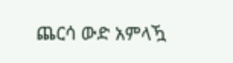ጨርሳ ውድ አምላዃ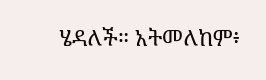ሄዳለች። አትመለከም፥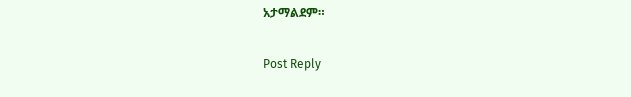አታማልደም።

Post Reply